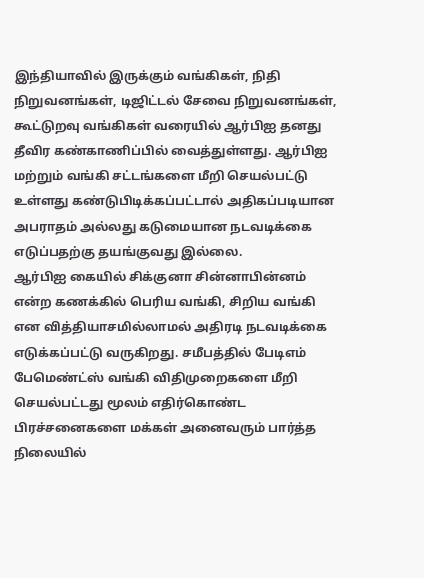இந்தியாவில் இருக்கும் வங்கிகள், நிதி நிறுவனங்கள், டிஜிட்டல் சேவை நிறுவனங்கள், கூட்டுறவு வங்கிகள் வரையில் ஆர்பிஐ தனது தீவிர கண்காணிப்பில் வைத்துள்ளது. ஆர்பிஐ மற்றும் வங்கி சட்டங்களை மீறி செயல்பட்டு உள்ளது கண்டுபிடிக்கப்பட்டால் அதிகப்படியான அபராதம் அல்லது கடுமையான நடவடிக்கை எடுப்பதற்கு தயங்குவது இல்லை.
ஆர்பிஐ கையில் சிக்குனா சின்னாபின்னம் என்ற கணக்கில் பெரிய வங்கி, சிறிய வங்கி என வித்தியாசமில்லாமல் அதிரடி நடவடிக்கை எடுக்கப்பட்டு வருகிறது. சமீபத்தில் பேடிஎம் பேமெண்ட்ஸ் வங்கி விதிமுறைகளை மீறி செயல்பட்டது மூலம் எதிர்கொண்ட பிரச்சனைகளை மக்கள் அனைவரும் பார்த்த நிலையில்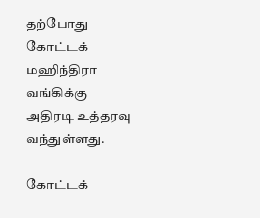தற்போது கோட்டக் மஹிந்திரா வங்கிக்கு அதிரடி உத்தரவு வந்துள்ளது.

கோட்டக்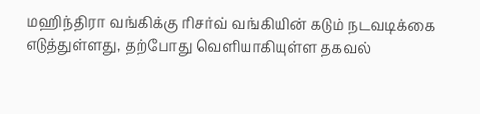மஹிந்திரா வங்கிக்கு ரிசர்வ் வங்கியின் கடும் நடவடிக்கை எடுத்துள்ளது, தற்போது வெளியாகியுள்ள தகவல்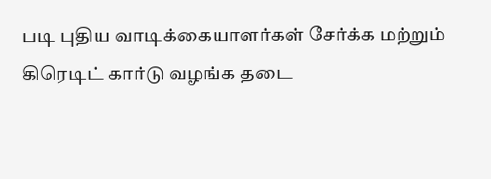படி புதிய வாடிக்கையாளர்கள் சேர்க்க மற்றும் கிரெடிட் கார்டு வழங்க தடை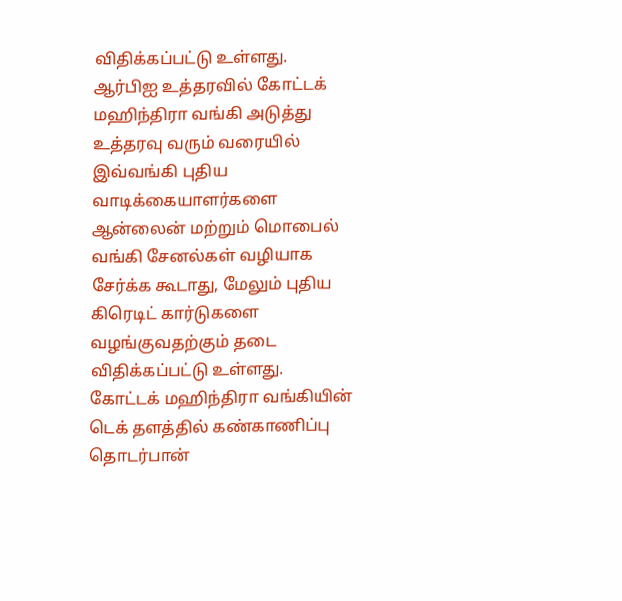விதிக்கப்பட்டு உள்ளது.
ஆர்பிஐ உத்தரவில் கோட்டக் மஹிந்திரா வங்கி அடுத்து உத்தரவு வரும் வரையில் இவ்வங்கி புதிய வாடிக்கையாளர்களை ஆன்லைன் மற்றும் மொபைல் வங்கி சேனல்கள் வழியாக சேர்க்க கூடாது, மேலும் புதிய கிரெடிட் கார்டுகளை வழங்குவதற்கும் தடை விதிக்கப்பட்டு உள்ளது.
கோட்டக் மஹிந்திரா வங்கியின் டெக் தளத்தில் கண்காணிப்பு தொடர்பான்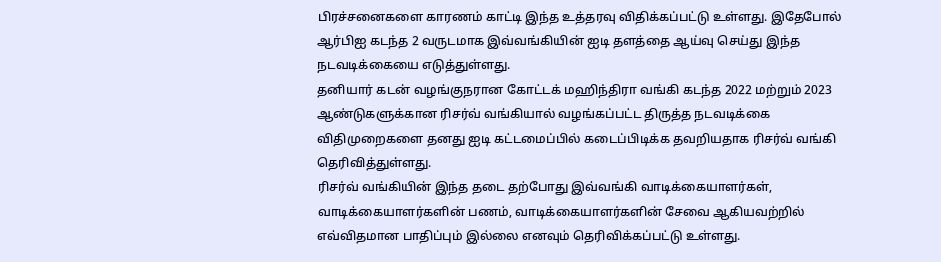பிரச்சனைகளை காரணம் காட்டி இந்த உத்தரவு விதிக்கப்பட்டு உள்ளது. இதேபோல் ஆர்பிஐ கடந்த 2 வருடமாக இவ்வங்கியின் ஐடி தளத்தை ஆய்வு செய்து இந்த நடவடிக்கையை எடுத்துள்ளது.
தனியார் கடன் வழங்குநரான கோட்டக் மஹிந்திரா வங்கி கடந்த 2022 மற்றும் 2023 ஆண்டுகளுக்கான ரிசர்வ் வங்கியால் வழங்கப்பட்ட திருத்த நடவடிக்கை விதிமுறைகளை தனது ஐடி கட்டமைப்பில் கடைப்பிடிக்க தவறியதாக ரிசர்வ் வங்கி தெரிவித்துள்ளது.
ரிசர்வ் வங்கியின் இந்த தடை தற்போது இவ்வங்கி வாடிக்கையாளர்கள், வாடிக்கையாளர்களின் பணம், வாடிக்கையாளர்களின் சேவை ஆகியவற்றில் எவ்விதமான பாதிப்பும் இல்லை எனவும் தெரிவிக்கப்பட்டு உள்ளது.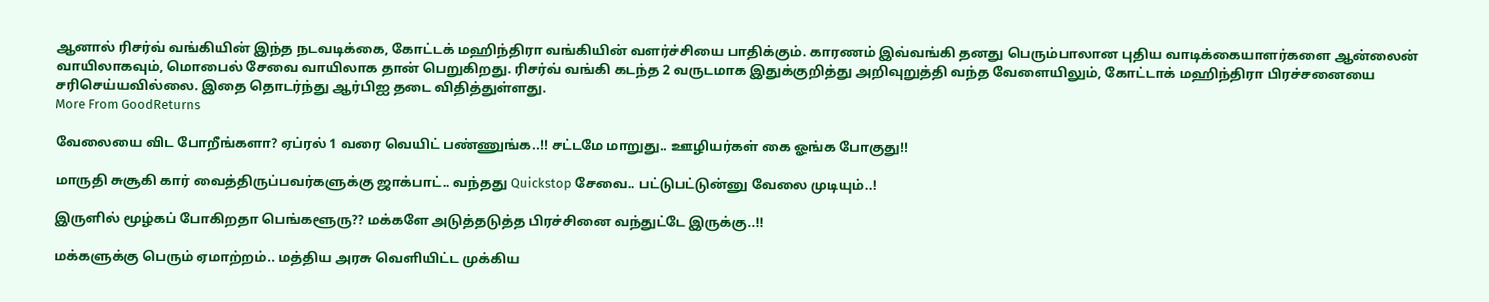ஆனால் ரிசர்வ் வங்கியின் இந்த நடவடிக்கை, கோட்டக் மஹிந்திரா வங்கியின் வளர்ச்சியை பாதிக்கும். காரணம் இவ்வங்கி தனது பெரும்பாலான புதிய வாடிக்கையாளர்களை ஆன்லைன் வாயிலாகவும், மொபைல் சேவை வாயிலாக தான் பெறுகிறது. ரிசர்வ் வங்கி கடந்த 2 வருடமாக இதுக்குறித்து அறிவுறுத்தி வந்த வேளையிலும், கோட்டாக் மஹிந்திரா பிரச்சனையை சரிசெய்யவில்லை. இதை தொடர்ந்து ஆர்பிஐ தடை விதித்துள்ளது.
More From GoodReturns

வேலையை விட போறீங்களா? ஏப்ரல் 1 வரை வெயிட் பண்ணுங்க..!! சட்டமே மாறுது.. ஊழியர்கள் கை ஓங்க போகுது!!

மாருதி சுசூகி கார் வைத்திருப்பவர்களுக்கு ஜாக்பாட்.. வந்தது Quickstop சேவை.. பட்டுபட்டுன்னு வேலை முடியும்..!

இருளில் மூழ்கப் போகிறதா பெங்களூரு?? மக்களே அடுத்தடுத்த பிரச்சினை வந்துட்டே இருக்கு..!!

மக்களுக்கு பெரும் ஏமாற்றம்.. மத்திய அரசு வெளியிட்ட முக்கிய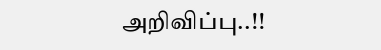அறிவிப்பு..!!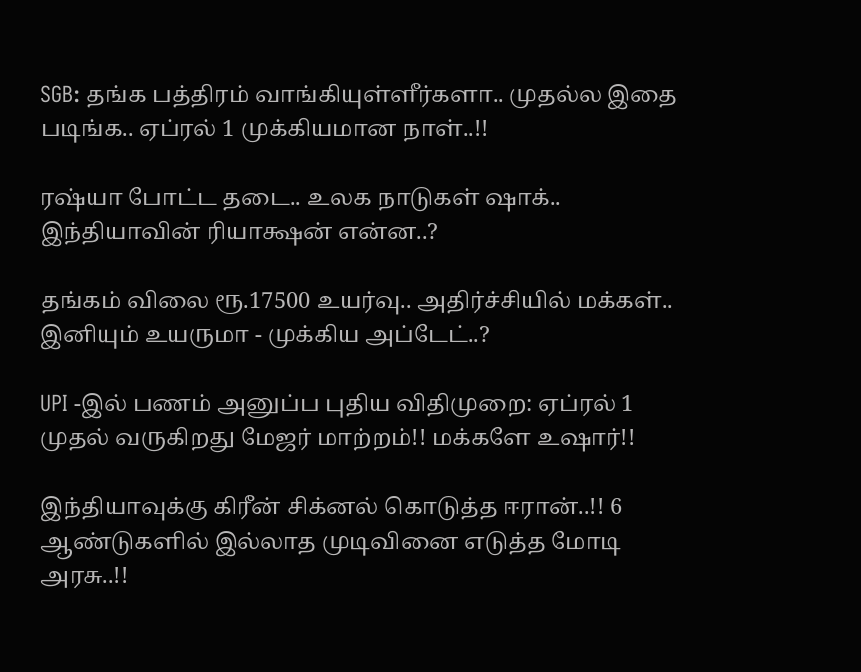SGB: தங்க பத்திரம் வாங்கியுள்ளீர்களா.. முதல்ல இதை படிங்க.. ஏப்ரல் 1 முக்கியமான நாள்..!!

ரஷ்யா போட்ட தடை.. உலக நாடுகள் ஷாக்.. இந்தியாவின் ரியாக்ஷன் என்ன..?

தங்கம் விலை ரூ.17500 உயர்வு.. அதிர்ச்சியில் மக்கள்.. இனியும் உயருமா - முக்கிய அப்டேட்..?

UPI -இல் பணம் அனுப்ப புதிய விதிமுறை: ஏப்ரல் 1 முதல் வருகிறது மேஜர் மாற்றம்!! மக்களே உஷார்!!

இந்தியாவுக்கு கிரீன் சிக்னல் கொடுத்த ஈரான்..!! 6 ஆண்டுகளில் இல்லாத முடிவினை எடுத்த மோடி அரசு..!!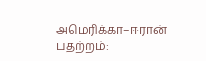அமெரிக்கா–ஈரான் பதற்றம்: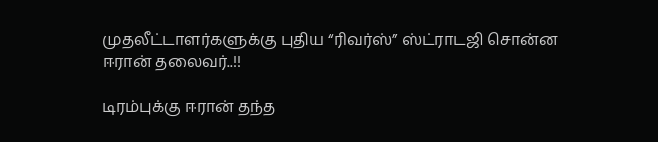முதலீட்டாளர்களுக்கு புதிய “ரிவர்ஸ்” ஸ்ட்ராடஜி சொன்ன ஈரான் தலைவர்..!!

டிரம்புக்கு ஈரான் தந்த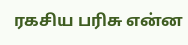ரகசிய பரிசு என்ன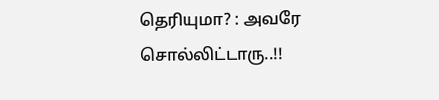தெரியுமா? : அவரே சொல்லிட்டாரு..!!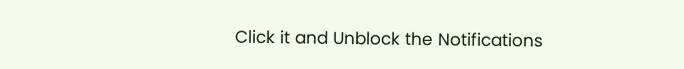Click it and Unblock the Notifications